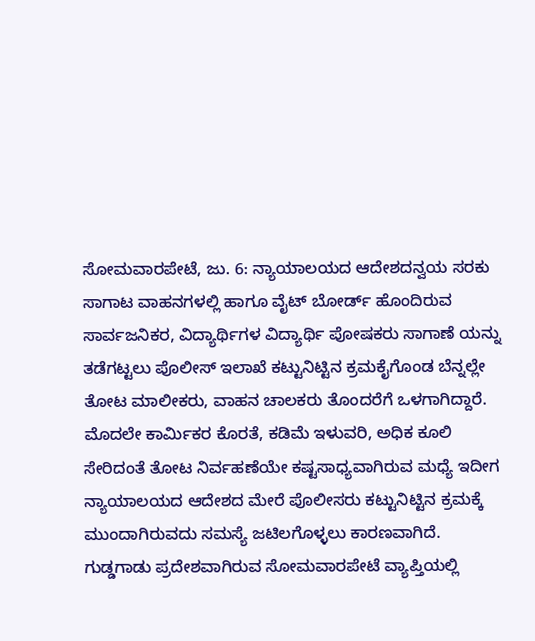ಸೋಮವಾರಪೇಟೆ, ಜು. 6: ನ್ಯಾಯಾಲಯದ ಆದೇಶದನ್ವಯ ಸರಕು ಸಾಗಾಟ ವಾಹನಗಳಲ್ಲಿ ಹಾಗೂ ವೈಟ್ ಬೋರ್ಡ್ ಹೊಂದಿರುವ ಸಾರ್ವಜನಿಕರ, ವಿದ್ಯಾರ್ಥಿಗಳ ವಿದ್ಯಾರ್ಥಿ ಪೋಷಕರು ಸಾಗಾಣೆ ಯನ್ನು ತಡೆಗಟ್ಟಲು ಪೊಲೀಸ್ ಇಲಾಖೆ ಕಟ್ಟುನಿಟ್ಟಿನ ಕ್ರಮಕೈಗೊಂಡ ಬೆನ್ನಲ್ಲೇ ತೋಟ ಮಾಲೀಕರು, ವಾಹನ ಚಾಲಕರು ತೊಂದರೆಗೆ ಒಳಗಾಗಿದ್ದಾರೆ.
ಮೊದಲೇ ಕಾರ್ಮಿಕರ ಕೊರತೆ, ಕಡಿಮೆ ಇಳುವರಿ, ಅಧಿಕ ಕೂಲಿ ಸೇರಿದಂತೆ ತೋಟ ನಿರ್ವಹಣೆಯೇ ಕಷ್ಟಸಾಧ್ಯವಾಗಿರುವ ಮಧ್ಯೆ ಇದೀಗ ನ್ಯಾಯಾಲಯದ ಆದೇಶದ ಮೇರೆ ಪೊಲೀಸರು ಕಟ್ಟುನಿಟ್ಟಿನ ಕ್ರಮಕ್ಕೆ ಮುಂದಾಗಿರುವದು ಸಮಸ್ಯೆ ಜಟಿಲಗೊಳ್ಳಲು ಕಾರಣವಾಗಿದೆ.
ಗುಡ್ಡಗಾಡು ಪ್ರದೇಶವಾಗಿರುವ ಸೋಮವಾರಪೇಟೆ ವ್ಯಾಪ್ತಿಯಲ್ಲಿ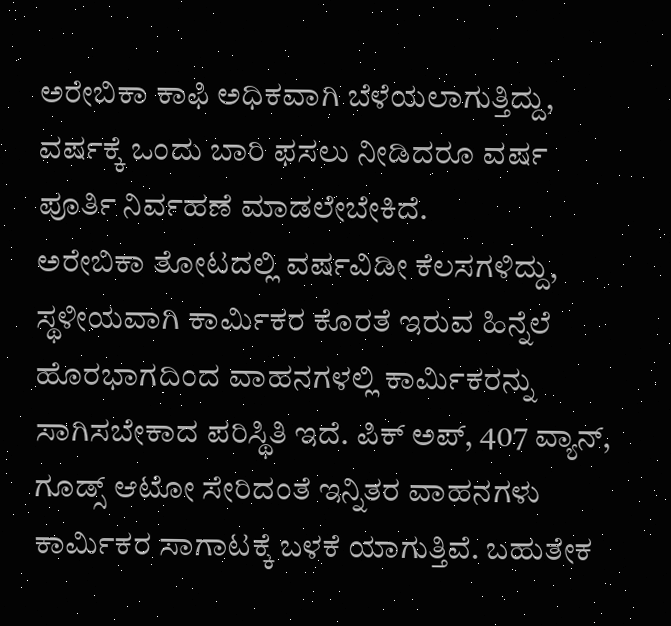ಅರೇಬಿಕಾ ಕಾಫಿ ಅಧಿಕವಾಗಿ ಬೆಳೆಯಲಾಗುತ್ತಿದ್ದು, ವರ್ಷಕ್ಕೆ ಒಂದು ಬಾರಿ ಫಸಲು ನೀಡಿದರೂ ವರ್ಷ ಪೂರ್ತಿ ನಿರ್ವಹಣೆ ಮಾಡಲೇಬೇಕಿದೆ.
ಅರೇಬಿಕಾ ತೋಟದಲ್ಲಿ ವರ್ಷವಿಡೀ ಕೆಲಸಗಳಿದ್ದು, ಸ್ಥಳೀಯವಾಗಿ ಕಾರ್ಮಿಕರ ಕೊರತೆ ಇರುವ ಹಿನ್ನೆಲೆ ಹೊರಭಾಗದಿಂದ ವಾಹನಗಳಲ್ಲಿ ಕಾರ್ಮಿಕರನ್ನು ಸಾಗಿಸಬೇಕಾದ ಪರಿಸ್ಥಿತಿ ಇದೆ. ಪಿಕ್ ಅಪ್, 407 ವ್ಯಾನ್, ಗೂಡ್ಸ್ ಆಟೋ ಸೇರಿದಂತೆ ಇನ್ನಿತರ ವಾಹನಗಳು ಕಾರ್ಮಿಕರ ಸಾಗಾಟಕ್ಕೆ ಬಳಕೆ ಯಾಗುತ್ತಿವೆ. ಬಹುತೇಕ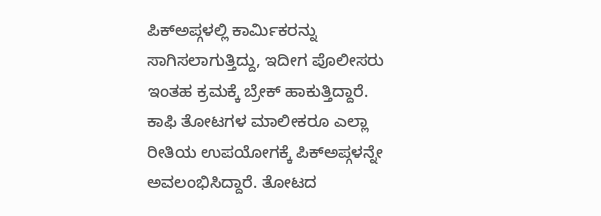ಪಿಕ್ಅಪ್ಗಳಲ್ಲಿ ಕಾರ್ಮಿಕರನ್ನು ಸಾಗಿಸಲಾಗುತ್ತಿದ್ದು, ಇದೀಗ ಪೊಲೀಸರು ಇಂತಹ ಕ್ರಮಕ್ಕೆ ಬ್ರೇಕ್ ಹಾಕುತ್ತಿದ್ದಾರೆ.
ಕಾಫಿ ತೋಟಗಳ ಮಾಲೀಕರೂ ಎಲ್ಲಾ ರೀತಿಯ ಉಪಯೋಗಕ್ಕೆ ಪಿಕ್ಅಪ್ಗಳನ್ನೇ ಅವಲಂಭಿಸಿದ್ದಾರೆ. ತೋಟದ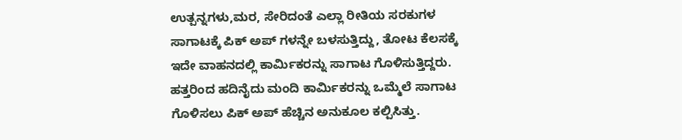ಉತ್ಪನ್ನಗಳು,ಮರ, ಸೇರಿದಂತೆ ಎಲ್ಲಾ ರೀತಿಯ ಸರಕುಗಳ ಸಾಗಾಟಕ್ಕೆ ಪಿಕ್ ಅಪ್ ಗಳನ್ನೇ ಬಳಸುತ್ತಿದ್ದು, ತೋಟ ಕೆಲಸಕ್ಕೆ ಇದೇ ವಾಹನದಲ್ಲಿ ಕಾರ್ಮಿಕರನ್ನು ಸಾಗಾಟ ಗೊಳಿಸುತ್ತಿದ್ದರು.
ಹತ್ತರಿಂದ ಹದಿನೈದು ಮಂದಿ ಕಾರ್ಮಿಕರನ್ನು ಒಮ್ಮೆಲೆ ಸಾಗಾಟ ಗೊಳಿಸಲು ಪಿಕ್ ಅಪ್ ಹೆಚ್ಚಿನ ಅನುಕೂಲ ಕಲ್ಪಿಸಿತ್ತು.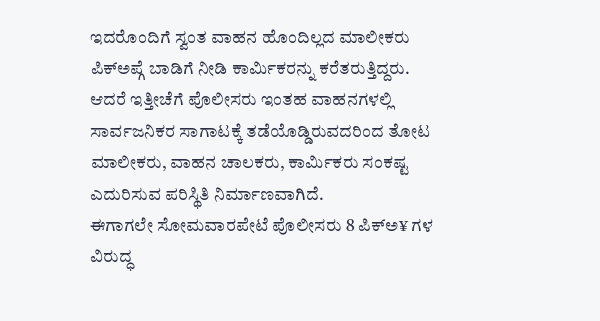ಇದರೊಂದಿಗೆ ಸ್ವಂತ ವಾಹನ ಹೊಂದಿಲ್ಲದ ಮಾಲೀಕರು ಪಿಕ್ಅಪ್ಗೆ ಬಾಡಿಗೆ ನೀಡಿ ಕಾರ್ಮಿಕರನ್ನು ಕರೆತರುತ್ತಿದ್ದರು.
ಆದರೆ ಇತ್ತೀಚೆಗೆ ಪೊಲೀಸರು ಇಂತಹ ವಾಹನಗಳಲ್ಲಿ ಸಾರ್ವಜನಿಕರ ಸಾಗಾಟಕ್ಕೆ ತಡೆಯೊಡ್ಡಿರುವದರಿಂದ ತೋಟ ಮಾಲೀಕರು, ವಾಹನ ಚಾಲಕರು, ಕಾರ್ಮಿಕರು ಸಂಕಷ್ಟ ಎದುರಿಸುವ ಪರಿಸ್ಥಿತಿ ನಿರ್ಮಾಣವಾಗಿದೆ.
ಈಗಾಗಲೇ ಸೋಮವಾರಪೇಟೆ ಪೊಲೀಸರು 8 ಪಿಕ್ಅ¥ ಗಳ ವಿರುದ್ಧ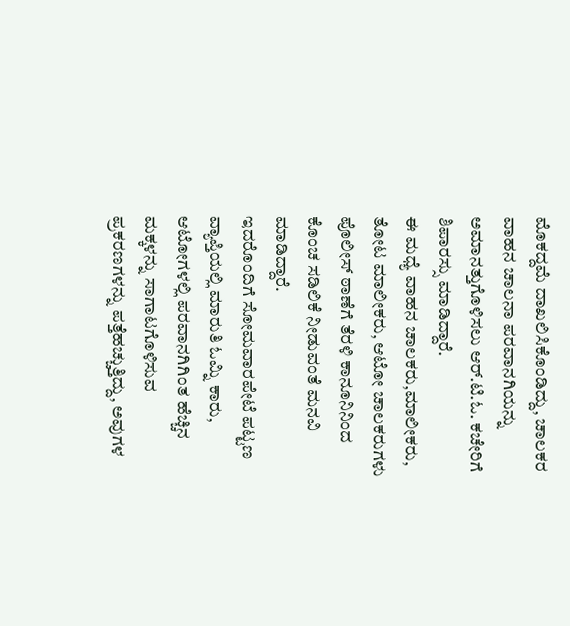ಮೊಕದ್ದಮೆ ದಾಖಲಿಸಿಕೊಂಡಿದ್ದು, ಚಾಲಕರ ವಾಹನ ಚಾಲನಾ ಪರವಾನಗಿಯನ್ನು ಅಮಾನತ್ತುಗೊಳಿಸಲು ಆರ್.ಟಿ.ಓ. ಕಚೇರಿಗೆ ಶಿಪಾರಸ್ಸು ಮಾಡಿದ್ದಾರೆ.
ಈ ಮಧ್ಯೆ ವಾಹನ ಚಾಲಕರು,ಮಾಲೀಕರು, ತೋಟ ಮಾಲೀಕರು, ಆಟೋ ಚಾಲಕರುಗಳು ಪೊಲೀಸ್ ಠಾಣೆಗೆ ತೆರಳಿ ಕಾನೂನಿನಿಂದ ಕೊಂಚ ಸಡಿಲಿಕೆ ನೀಡುವಂತೆ ಮನವಿ ಮಾಡಿದ್ದಾರೆ.
ಇದರೊಂದಿಗೆ ಸೋಮವಾರಪೇಟೆ ಪಟ್ಟಣ ವ್ಯಾಪ್ತಿಯಲ್ಲಿ ಮಾರುತಿ ಓಮ್ನಿ ಕಾರು, ಆಟೋಗಳಲ್ಲಿ ಪರವಾನಗಿಗಿಂತ ಹೆಚ್ಚಿನ ಮಕ್ಕಳನ್ನು ಸಾಗಾಟಗೊಳಿಸುವ ಪ್ರಕರಣಗಳನ್ನು ಪತ್ತೆಹಚ್ಚುತ್ತಿದ್ದು, ಅವುಗಳ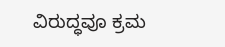ವಿರುದ್ಧವೂ ಕ್ರಮ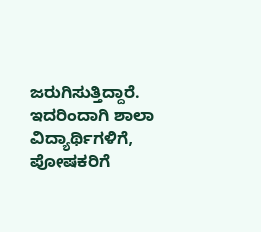ಜರುಗಿಸುತ್ತಿದ್ದಾರೆ. ಇದರಿಂದಾಗಿ ಶಾಲಾ ವಿದ್ಯಾರ್ಥಿಗಳಿಗೆ, ಪೋಷಕರಿಗೆ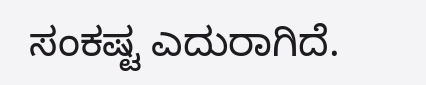ಸಂಕಷ್ಟ ಎದುರಾಗಿದೆ.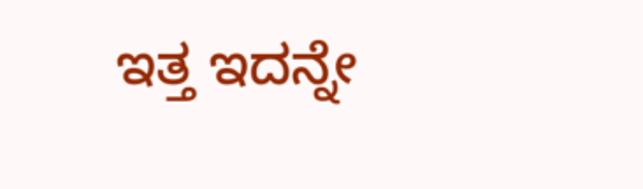ಇತ್ತ ಇದನ್ನೇ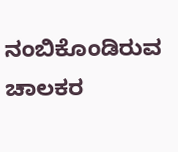ನಂಬಿಕೊಂಡಿರುವ ಚಾಲಕರ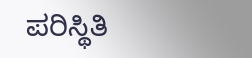ಪರಿಸ್ಥಿತಿ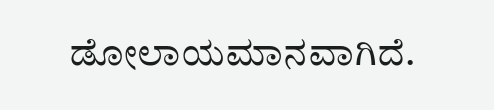ಡೋಲಾಯಮಾನವಾಗಿದೆ.